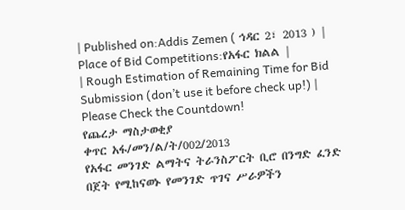| Published on:Addis Zemen ( ኅዳር 2፣ 2013 ) | Place of Bid Competitions:የአፋር ክልል |
| Rough Estimation of Remaining Time for Bid Submission (don’t use it before check up!) |
Please Check the Countdown!
የጨረታ ማስታወቂያ
ቀጥር አፋ/መን/ል/ት/002/2013
የአፋር መንገድ ልማትና ትራንስፖርት ቢሮ በንግድ ፈንድ በጀት የሚከናወኑ የመንገድ ጥገና ሥራዎችን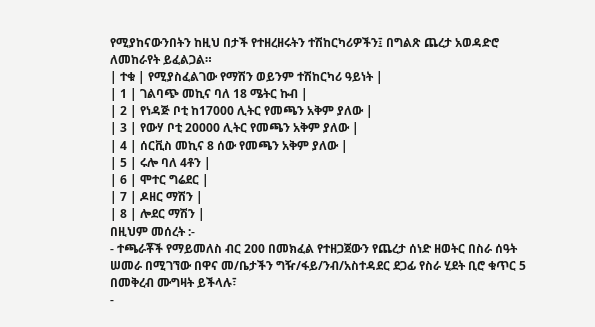የሚያከናውንበትን ከዚህ በታች የተዘረዘሩትን ተሽከርካሪዎችን፤ በግልጽ ጨረታ አወዳድሮ ለመከራየት ይፈልጋል።
| ተቁ | የሚያስፈልገው የማሽን ወይንም ተሽከርካሪ ዓይነት |
| 1 | ገልባጭ መኪና ባለ 18 ሜትር ኩብ |
| 2 | የነዳጅ ቦቲ ከ17000 ሊትር የመጫን አቅም ያለው |
| 3 | የውሃ ቦቲ 20000 ሊትር የመጫን አቅም ያለው |
| 4 | ሰርቪስ መኪና 8 ሰው የመጫን አቅም ያለው |
| 5 | ሩሎ ባለ 4ቶን |
| 6 | ሞተር ግሬደር |
| 7 | ዶዘር ማሽን |
| 8 | ሎደር ማሽን |
በዚህም መሰረት :-
- ተጫራቾች የማይመለስ ብር 200 በመክፈል የተዘጋጀውን የጨረታ ሰነድ ዘወትር በስራ ሰዓት ሠመራ በሚገኘው በዋና መ/ቤታችን ግዥ/ፋይ/ንብ/አስተዳደር ደጋፊ የስራ ሂደት ቢሮ ቁጥር 5 በመቅረብ ሙግዛት ይችላሉ፣
-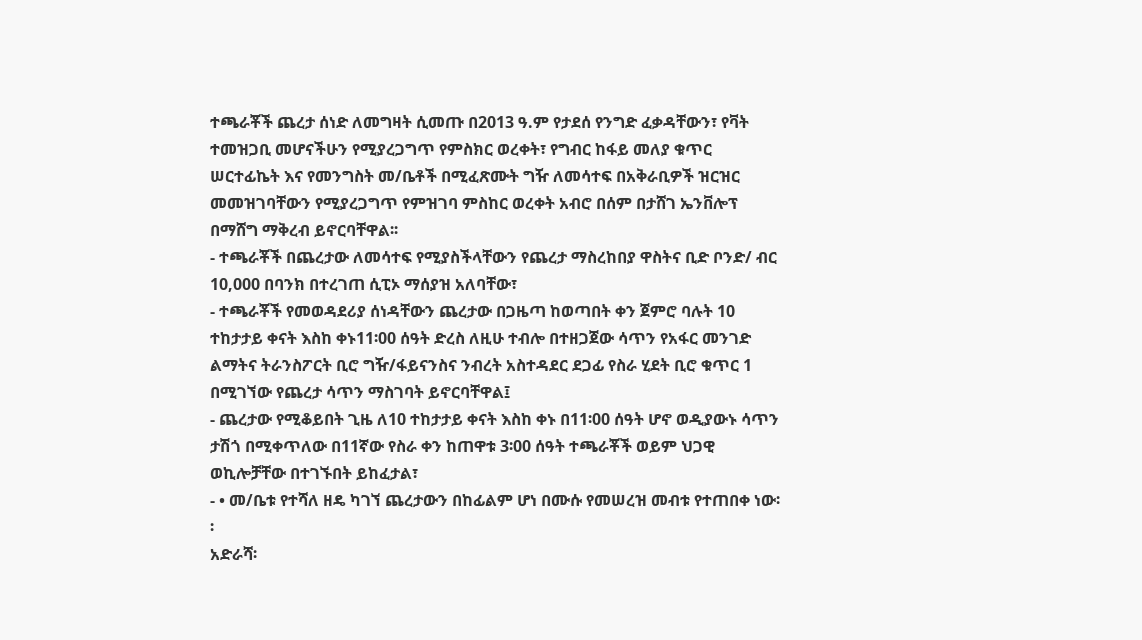ተጫራቾች ጨረታ ሰነድ ለመግዛት ሲመጡ በ2013 ዓ.ም የታደሰ የንግድ ፈቃዳቸውን፣ የቫት ተመዝጋቢ መሆናችሁን የሚያረጋግጥ የምስክር ወረቀት፣ የግብር ከፋይ መለያ ቁጥር ሠርተፊኬት እና የመንግስት መ/ቤቶች በሚፈጽሙት ግዥ ለመሳተፍ በአቅራቢዎች ዝርዝር መመዝገባቸውን የሚያረጋግጥ የምዝገባ ምስከር ወረቀት አብሮ በሰም በታሸገ ኤንቨሎፕ በማሸግ ማቅረብ ይኖርባቸዋል፡፡
- ተጫራቾች በጨረታው ለመሳተፍ የሚያስችላቸውን የጨረታ ማስረከበያ ዋስትና ቢድ ቦንድ/ ብር 10,000 በባንክ በተረገጠ ሲፒኦ ማሰያዝ አለባቸው፣
- ተጫራቾች የመወዳደሪያ ሰነዳቸውን ጨረታው በጋዜጣ ከወጣበት ቀን ጀምሮ ባሉት 10 ተከታታይ ቀናት እስከ ቀኑ11፡00 ሰዓት ድረስ ለዚሁ ተብሎ በተዘጋጀው ሳጥን የአፋር መንገድ ልማትና ትራንስፖርት ቢሮ ግዥ/ፋይናንስና ንብረት አስተዳደር ደጋፊ የስራ ሂደት ቢሮ ቁጥር 1 በሚገኘው የጨረታ ሳጥን ማስገባት ይኖርባቸዋል፤
- ጨረታው የሚቆይበት ጊዜ ለ10 ተከታታይ ቀናት እስከ ቀኑ በ11፡00 ሰዓት ሆኖ ወዲያውኑ ሳጥን ታሽጎ በሚቀጥለው በ11ኛው የስራ ቀን ከጠዋቱ 3፡00 ሰዓት ተጫራቾች ወይም ህጋዊ ወኪሎቻቸው በተገኙበት ይከፈታል፣
- • መ/ቤቱ የተሻለ ዘዴ ካገኘ ጨረታውን በከፊልም ሆነ በሙሱ የመሠረዝ መብቱ የተጠበቀ ነው፡፡
አድራሻ፡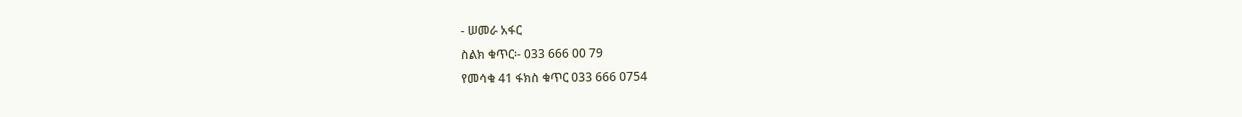- ሠመራ አፋር
ስልክ ቁጥር፡- 033 666 00 79
የመሳቁ 41 ፋክስ ቁጥር 033 666 0754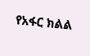የአፋር ክልል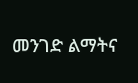መንገድ ልማትና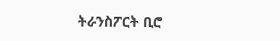ትራንስፖርት ቢሮ